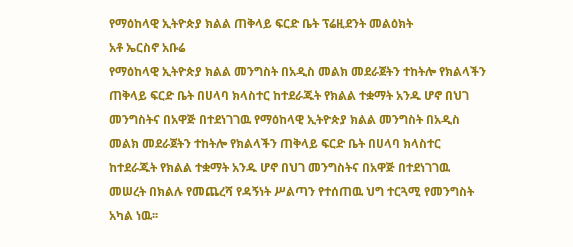የማዕከላዊ ኢትዮጵያ ክልል ጠቅላይ ፍርድ ቤት ፕሬዚደንት መልዕክት
አቶ ኤርስኖ አቡሬ
የማዕከላዊ ኢትዮጵያ ክልል መንግስት በአዲስ መልክ መደራጀትን ተከትሎ የክልላችን ጠቅላይ ፍርድ ቤት በሀላባ ክላስተር ከተደራጁት የክልል ተቋማት አንዱ ሆኖ በህገ መንግስትና በአዋጅ በተደነገገዉ የማዕከላዊ ኢትዮጵያ ክልል መንግስት በአዲስ መልክ መደራጀትን ተከትሎ የክልላችን ጠቅላይ ፍርድ ቤት በሀላባ ክላስተር ከተደራጁት የክልል ተቋማት አንዱ ሆኖ በህገ መንግስትና በአዋጅ በተደነገገዉ መሠረት በክልሉ የመጨረሻ የዳኝነት ሥልጣን የተሰጠዉ ህግ ተርጓሚ የመንግስት አካል ነዉ፡፡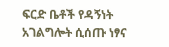ፍርድ ቤቶች የዳኝነት አገልግሎት ሲሰጡ ነፃና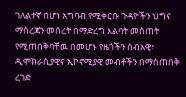ገለልተኛ በሆነ አግባብ የሚቀርቡ ጉዳዮችን ህግና ማስረጃን መሰረት በማድረግ እልባት መስጠት የሚጠበቅባቸዉ በመሆኑ የዜጎችን ሰብአዊ፣ ዲሞክራሲያዊና ኢኮኖሚያዊ መብቶችን በማስጠበቅ ረገድ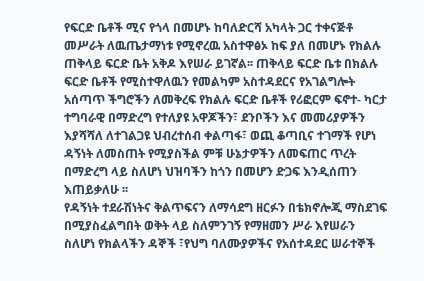የፍርድ ቤቶች ሚና የጎላ በመሆኑ ከባለድርሻ አካላት ጋር ተቀናጅቶ መሥራት ለዉጤታማነቱ የሚኖረዉ አስተዋፅኦ ከፍ ያለ በመሆኑ የክልሉ ጠቅላይ ፍርድ ቤት አቅዶ እየሠራ ይገኛል፡፡ ጠቅላይ ፍርድ ቤቱ በክልሉ ፍርድ ቤቶች የሚስተዋለዉን የመልካም አስተዳደርና የአገልግሎት አሰጣጥ ችግሮችን ለመቅረፍ የክልሉ ፍርድ ቤቶች የሪፎርም ፍኖተ- ካርታ ተግባራዊ በማድረግ የተለያዩ አዋጆችን፣ ደንቦችን እና መመሪያዎችን እያሻሻለ ለተገልጋዩ ህብረተሰብ ቀልጣፋ፣ ወጪ ቆጣቢና ተገማች የሆነ ዳኝነት ለመስጠት የሚያስችል ምቹ ሁኔታዎችን ለመፍጠር ጥረት በማድረግ ላይ ስለሆነ ህዝባችን ከጎን በመሆን ድጋፍ እንዲሰጠን እጠይቃለሁ ፡፡
የዳኝነት ተደራሽነትና ቅልጥፍናን ለማሳደግ ዘርፉን በቴክኖሎጂ ማስደገፍ በሚያስፈልግበት ወቅት ላይ ስለምንገኝ የማዘመን ሥራ እየሠራን ስለሆነ የክልላችን ዳኞች ፣የህግ ባለሙያዎችና የአሰተዳደር ሠራተኞች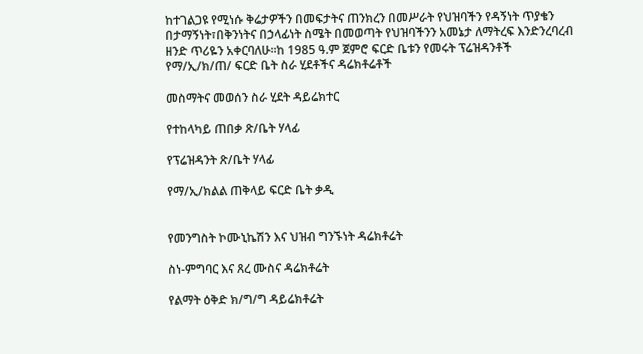ከተገልጋዩ የሚነሱ ቅሬታዎችን በመፍታትና ጠንክረን በመሥራት የህዝባችን የዳኝነት ጥያቄን በታማኝነት፣በቅንነትና በኃላፊነት ስሜት በመወጣት የህዝባችንን አመኔታ ለማትረፍ እንድንረባረብ ዘንድ ጥሪዬን አቀርባለሁ፡፡ከ 1985 ዓ.ም ጀምሮ ፍርድ ቤቱን የመሩት ፕሬዝዳንቶች
የማ/ኢ/ክ/ጠ/ ፍርድ ቤት ስራ ሂደቶችና ዳሬክቶሬቶች

መስማትና መወሰን ስራ ሂደት ዳይሬክተር

የተከላካይ ጠበቃ ጽ/ቤት ሃላፊ

የፕሬዝዳንት ጽ/ቤት ሃላፊ

የማ/ኢ/ክልል ጠቅላይ ፍርድ ቤት ቃዲ


የመንግስት ኮሙኒኬሽን እና ህዝብ ግንኙነት ዳሬክቶሬት

ስነ-ምግባር እና ጸረ ሙስና ዳሬክቶሬት

የልማት ዕቅድ ክ/ግ/ግ ዳይሬክቶሬት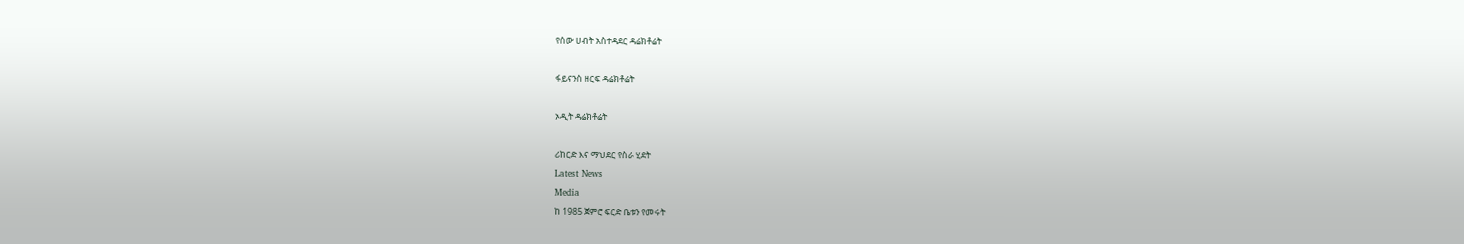የሰው ሀብት አስተዳደር ዳሬክቶሬት

ፋይናንስ ዘርፍ ዳሬክቶሬት

ኦዲት ዳሬክቶሬት

ሪከርድ እና ማህደር የስራ ሂደት
Latest News
Media
ከ 1985 ጀምሮ ፍርድ ቤቱን የመሩት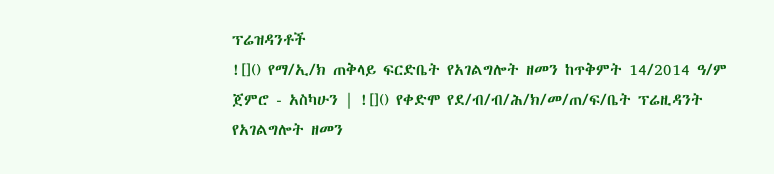ፕሬዝዳንቶች
![]() የማ/ኢ/ክ ጠቅላይ ፍርድቤት የአገልግሎት ዘመን ከጥቅምት 14/2014 ዓ/ም ጀምሮ - አስካሁን | ![]() የቀድሞ የደ/ብ/ብ/ሕ/ክ/መ/ጠ/ፍ/ቤት ፕሬዚዳንት የአገልግሎት ዘመን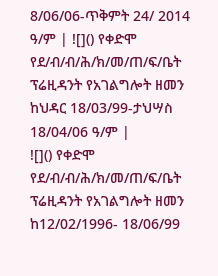8/06/06-ጥቅምት 24/ 2014 ዓ/ም | ![]() የቀድሞ የደ/ብ/ብ/ሕ/ክ/መ/ጠ/ፍ/ቤት ፕሬዚዳንት የአገልግሎት ዘመን ከህዳር 18/03/99-ታህሣስ 18/04/06 ዓ/ም |
![]() የቀድሞ የደ/ብ/ብ/ሕ/ክ/መ/ጠ/ፍ/ቤት ፕሬዚዳንት የአገልግሎት ዘመን ከ12/02/1996- 18/06/99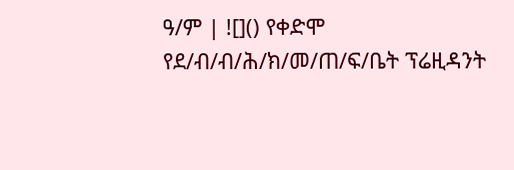ዓ/ም | ![]() የቀድሞ የደ/ብ/ብ/ሕ/ክ/መ/ጠ/ፍ/ቤት ፕሬዚዳንት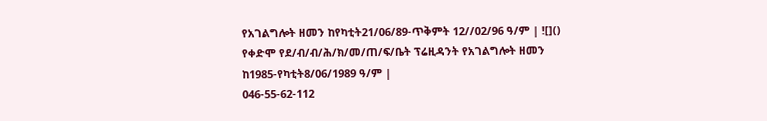የአገልግሎት ዘመን ከየካቲት21/06/89-ጥቅምት 12//02/96 ዓ/ም | ![]() የቀድሞ የደ/ብ/ብ/ሕ/ክ/መ/ጠ/ፍ/ቤት ፕሬዚዳንት የአገልግሎት ዘመን ከ1985-የካቲት8/06/1989 ዓ/ም |
046-55-62-112